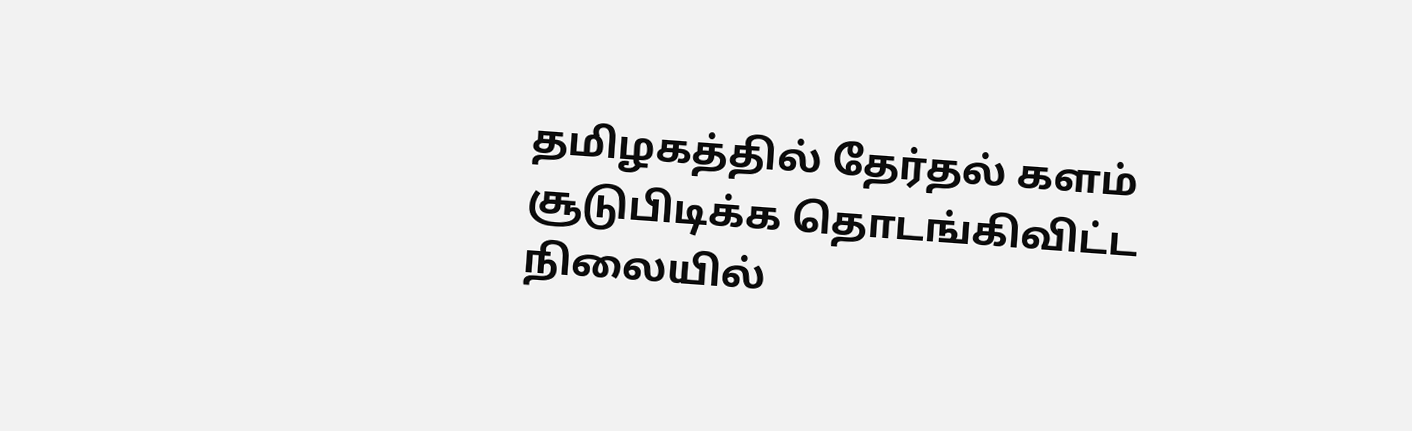தமிழகத்தில் தேர்தல் களம் சூடுபிடிக்க தொடங்கிவிட்ட நிலையில்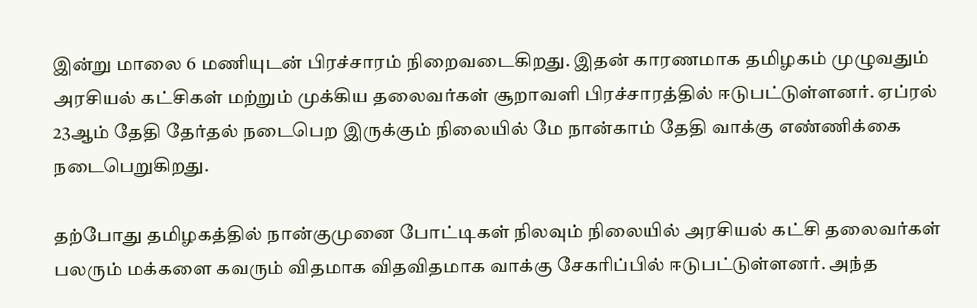இன்று மாலை 6 மணியுடன் பிரச்சாரம் நிறைவடைகிறது. இதன் காரணமாக தமிழகம் முழுவதும் அரசியல் கட்சிகள் மற்றும் முக்கிய தலைவர்கள் சூறாவளி பிரச்சாரத்தில் ஈடுபட்டுள்ளனர். ஏப்ரல் 23ஆம் தேதி தேர்தல் நடைபெற இருக்கும் நிலையில் மே நான்காம் தேதி வாக்கு எண்ணிக்கை நடைபெறுகிறது.

தற்போது தமிழகத்தில் நான்குமுனை போட்டிகள் நிலவும் நிலையில் அரசியல் கட்சி தலைவர்கள் பலரும் மக்களை கவரும் விதமாக விதவிதமாக வாக்கு சேகரிப்பில் ஈடுபட்டுள்ளனர். அந்த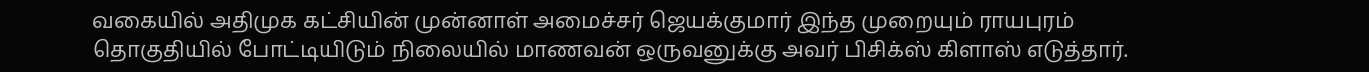வகையில் அதிமுக கட்சியின் முன்னாள் அமைச்சர் ஜெயக்குமார் இந்த முறையும் ராயபுரம் தொகுதியில் போட்டியிடும் நிலையில் மாணவன் ஒருவனுக்கு அவர் பிசிக்ஸ் கிளாஸ் எடுத்தார்.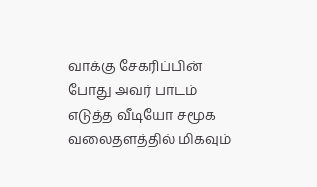வாக்கு சேகரிப்பின் போது அவர் பாடம் எடுத்த வீடியோ சமூக வலைதளத்தில் மிகவும்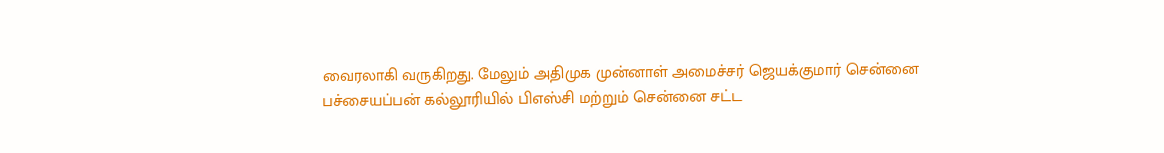வைரலாகி வருகிறது. மேலும் அதிமுக முன்னாள் அமைச்சர் ஜெயக்குமார் சென்னை பச்சையப்பன் கல்லூரியில் பிஎஸ்சி மற்றும் சென்னை சட்ட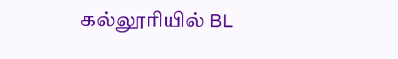கல்லூரியில் BL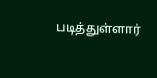படித்துள்ளார்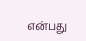என்பது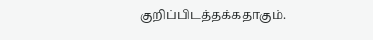குறிப்பிடத்தக்கதாகும்.